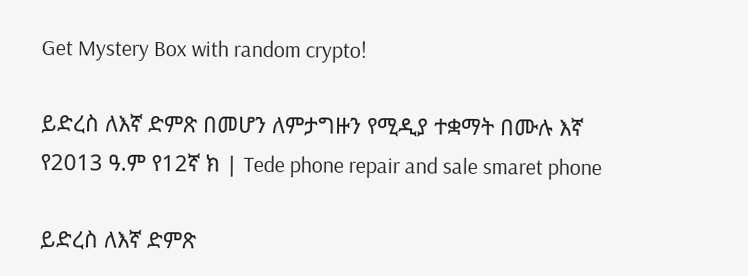Get Mystery Box with random crypto!

ይድረስ ለእኛ ድምጽ በመሆን ለምታግዙን የሚዲያ ተቋማት በሙሉ እኛ የ2013 ዓ.ም የ12ኛ ክ | Tede phone repair and sale smaret phone

ይድረስ ለእኛ ድምጽ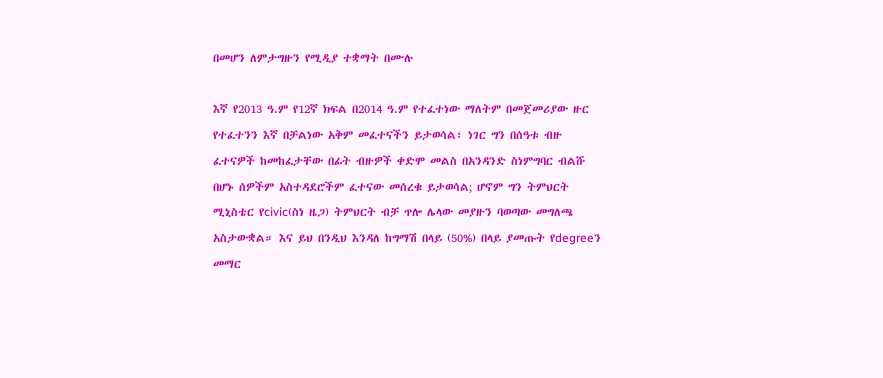በመሆን ለምታግዙን የሚዲያ ተቋማት በሙሉ

እኛ የ2013 ዓ.ም የ12ኛ ክፍል በ2014 ዓ.ም የተፈተነው ማለትም በመጀመሪያው ዙር የተፈተንን እኛ በቻልነው አቅም መፈተናችን ይታወሳል፣ ነገር ግን በሰዓቱ ብዙ ፈተናዎች ከመከፈታቸው በፊት ብዙዎች ቀድሞ መልስ በአንዳንድ ስነምግባር ብልሹ በሆኑ ሰዎችም አስተዳደሮችም ፈተናው መሰረቁ ይታወሳል; ሆኖም ግን ትምህርት ሚኒስቴር የcivic(ስነ ዜጋ) ትምህርት ብቻ ጥሎ ሌላው መያዙን ባወጣው መግለጫ አስታውቋል። እና ይህ በንዲህ እንዳለ ከግማሽ በላይ (50%) በላይ ያመጡት የdegreeን መማር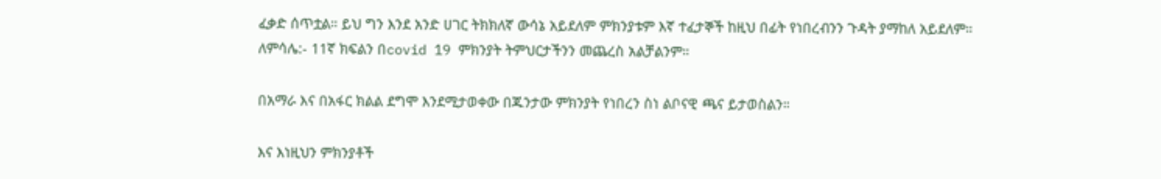ፈቃድ ሰጥቷል። ይህ ግን እንደ አንድ ሀገር ትክክለኛ ውሳኔ አይደለም ምክንያቱም እኛ ተፈታኞች ከዚህ በፊት የነበረብንን ጉዳት ያማከለ አይደለም።
ለምሳሌ:- 11ኛ ክፍልን በcovid 19 ምክንያት ትምህርታችንን መጨረስ አልቻልንም።

በአማራ እና በአፋር ክልል ደግሞ እንደሚታወቀው በጁንታው ምክንያት የነበረን ስነ ልቦናዊ ጫና ይታወስልን።

እና እነዚህን ምክንያቶች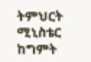ትምህርት ሚኒስቴር ከግምት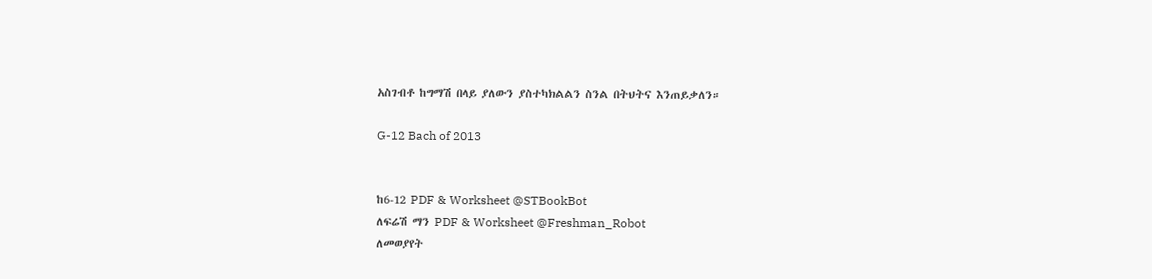አስገብቶ ከግማሽ በላይ ያለውን ያስተካክልልን ስንል በትህትና እንጠይቃለን።

G-12 Bach of 2013


ከ6-12 PDF & Worksheet @STBookBot
ለፍሬሽ ማን PDF & Worksheet @Freshman_Robot
ለመወያየት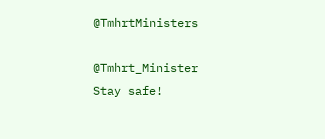@TmhrtMinisters

@Tmhrt_Minister
Stay safe!